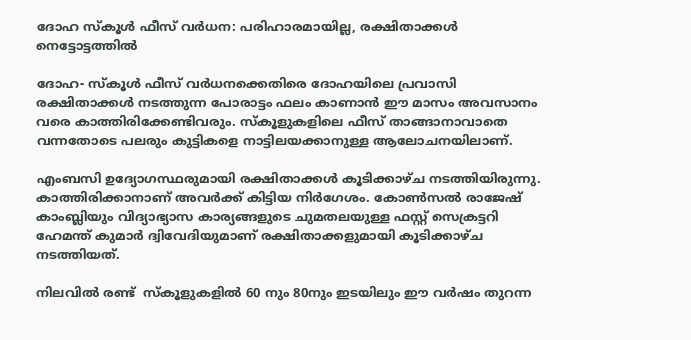ദോഹ സ്കൂള്‍ ഫീസ് വര്‍ധന: പരിഹാരമായില്ല, രക്ഷിതാക്കള്‍ നെട്ടോട്ടത്തില്‍

ദോഹ- സ്കൂള്‍ ഫീസ് വര്‍ധനക്കെതിരെ ദോഹയിലെ പ്രവാസി രക്ഷിതാക്കള്‍ നടത്തുന്ന പോരാട്ടം ഫലം കാണാന്‍ ഈ മാസം അവസാനം വരെ കാത്തിരിക്കേണ്ടിവരും. സ്കൂളുകളിലെ ഫീസ് താങ്ങാനാവാതെ വന്നതോടെ പലരും കുട്ടികളെ നാട്ടിലയക്കാനുള്ള ആലോചനയിലാണ്.

എംബസി ഉദ്യോഗസ്ഥരുമായി രക്ഷിതാക്കള്‍ കൂടിക്കാഴ്ച നടത്തിയിരുന്നു. കാത്തിരിക്കാനാണ് അവര്‍ക്ക് കിട്ടിയ നിര്‍ഗേശം. കോണ്‍സല്‍ രാജേഷ് കാംബ്ലിയും വിദ്യാഭ്യാസ കാര്യങ്ങളുടെ ചുമതലയുള്ള ഫസ്റ്റ് സെക്രട്ടറി ഹേമന്ത് കുമാര്‍ ദ്വിവേദിയുമാണ് രക്ഷിതാക്കളുമായി കൂടിക്കാഴ്ച നടത്തിയത്.

നിലവില്‍ രണ്ട്  സ്കൂളുകളില്‍ 60 നും 80നും ഇടയിലും ഈ വര്‍ഷം തുറന്ന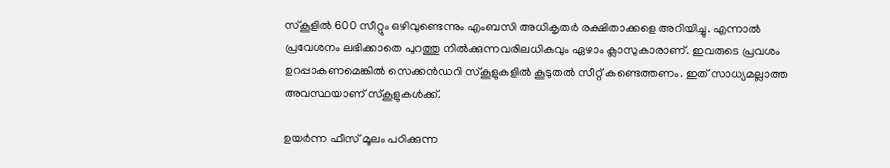സ്കൂളില്‍ 600 സീറ്റും ഒഴിവുണ്ടെന്നും എംബസി അധികൃതര്‍ രക്ഷിതാക്കളെ അറിയിച്ചു. എന്നാല്‍ പ്രവേശനം ലഭിക്കാതെ പുറത്തു നില്‍ക്കുന്നവരിലധികവും ഏഴാം ക്ലാസുകാരാണ്. ഇവരുടെ പ്രവശം ഉറപ്പാകണമെങ്കില്‍ സെക്കന്‍ഡറി സ്കൂളുകളില്‍ കൂടുതല്‍ സീറ്റ് കണ്ടെത്തണം. ഇത് സാധ്യമല്ലാത്ത അവസ്ഥയാണ് സ്കൂളുകള്‍ക്ക്.

ഉയര്‍ന്ന ഫീസ് മൂലം പഠിക്കുന്ന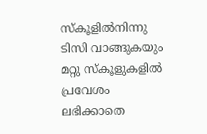സ്കൂളില്‍നിന്നു ടിസി വാങ്ങുകയും മറ്റു സ്കൂളുകളില്‍ പ്രവേശം ലഭിക്കാതെ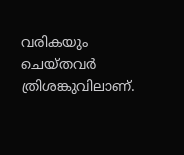വരികയും ചെയ്തവര്‍ ത്രിശങ്കുവിലാണ്.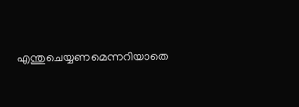എന്തുചെയ്യണമെന്നറിയാതെ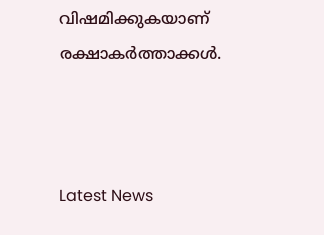വിഷമിക്കുകയാണ് രക്ഷാകര്‍ത്താക്കള്‍.



Latest News